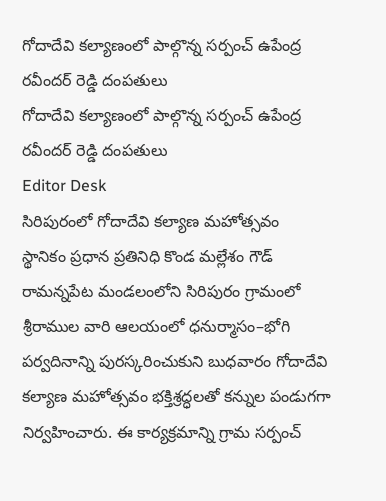గోదాదేవి కల్యాణంలో పాల్గొన్న సర్పంచ్ ఉపేంద్ర రవీందర్ రెడ్డి దంపతులు
గోదాదేవి కల్యాణంలో పాల్గొన్న సర్పంచ్ ఉపేంద్ర రవీందర్ రెడ్డి దంపతులు
Editor Desk
సిరిపురంలో గోదాదేవి కల్యాణ మహోత్సవం
స్థానికం ప్రధాన ప్రతినిధి కొండ మల్లేశం గౌడ్
రామన్నపేట మండలంలోని సిరిపురం గ్రామంలో శ్రీరాముల వారి ఆలయంలో ధనుర్మాసం–భోగి పర్వదినాన్ని పురస్కరించుకుని బుధవారం గోదాదేవి కల్యాణ మహోత్సవం భక్తిశ్రద్ధలతో కన్నుల పండుగగా నిర్వహించారు. ఈ కార్యక్రమాన్ని గ్రామ సర్పంచ్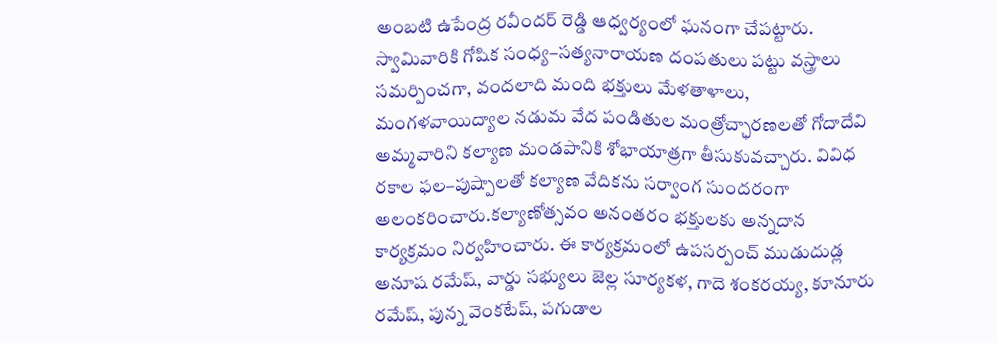అంబటి ఉపేంద్ర రవీందర్ రెడ్డి ఆధ్వర్యంలో ఘనంగా చేపట్టారు.
స్వామివారికి గోషిక సంధ్య–సత్యనారాయణ దంపతులు పట్టు వస్త్రాలు సమర్పించగా, వందలాది మంది భక్తులు మేళతాళాలు, మంగళవాయిద్యాల నడుమ వేద పండితుల మంత్రోచ్ఛారణలతో గోదాదేవి అమ్మవారిని కల్యాణ మండపానికి శోభాయాత్రగా తీసుకువచ్చారు. వివిధ రకాల ఫల–పుష్పాలతో కల్యాణ వేదికను సర్వాంగ సుందరంగా అలంకరించారు.కల్యాణోత్సవం అనంతరం భక్తులకు అన్నదాన కార్యక్రమం నిర్వహించారు. ఈ కార్యక్రమంలో ఉపసర్పంచ్ ముడుదుడ్ల అనూష రమేష్, వార్డు సభ్యులు జెల్ల సూర్యకళ, గాదె శంకరయ్య, కూనూరు రమేష్, పున్న వెంకటేష్, పగుడాల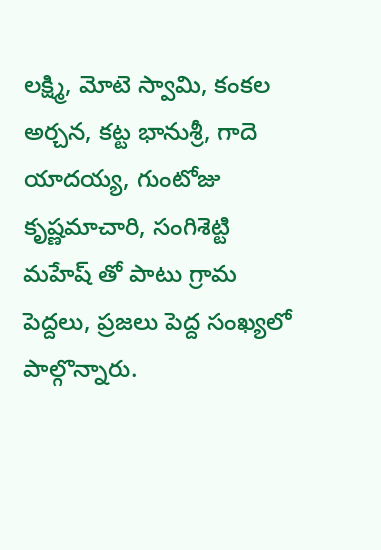లక్ష్మి, మోటె స్వామి, కంకల అర్చన, కట్ట భానుశ్రీ, గాదె యాదయ్య, గుంటోజు కృష్ణమాచారి, సంగిశెట్టి మహేష్ తో పాటు గ్రామ పెద్దలు, ప్రజలు పెద్ద సంఖ్యలో పాల్గొన్నారు.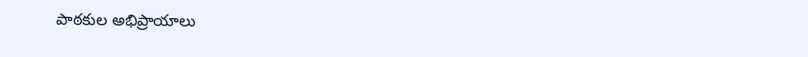పాఠకుల అభిప్రాయాలు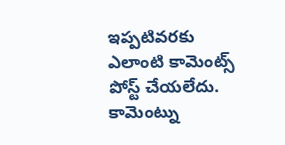ఇప్పటివరకు ఎలాంటి కామెంట్స్ పోస్ట్ చేయలేదు.
కామెంట్ను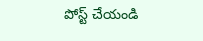పోస్ట్ చేయండి